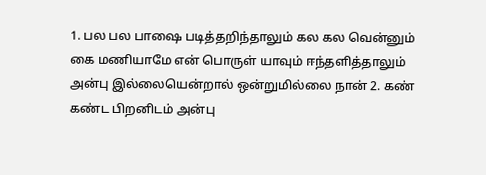1. பல பல பாஷை படித்தறிந்தாலும் கல கல வென்னும் கை மணியாமே என் பொருள் யாவும் ஈந்தளித்தாலும் அன்பு இல்லையென்றால் ஒன்றுமில்லை நான் 2. கண் கண்ட பிறனிடம் அன்பு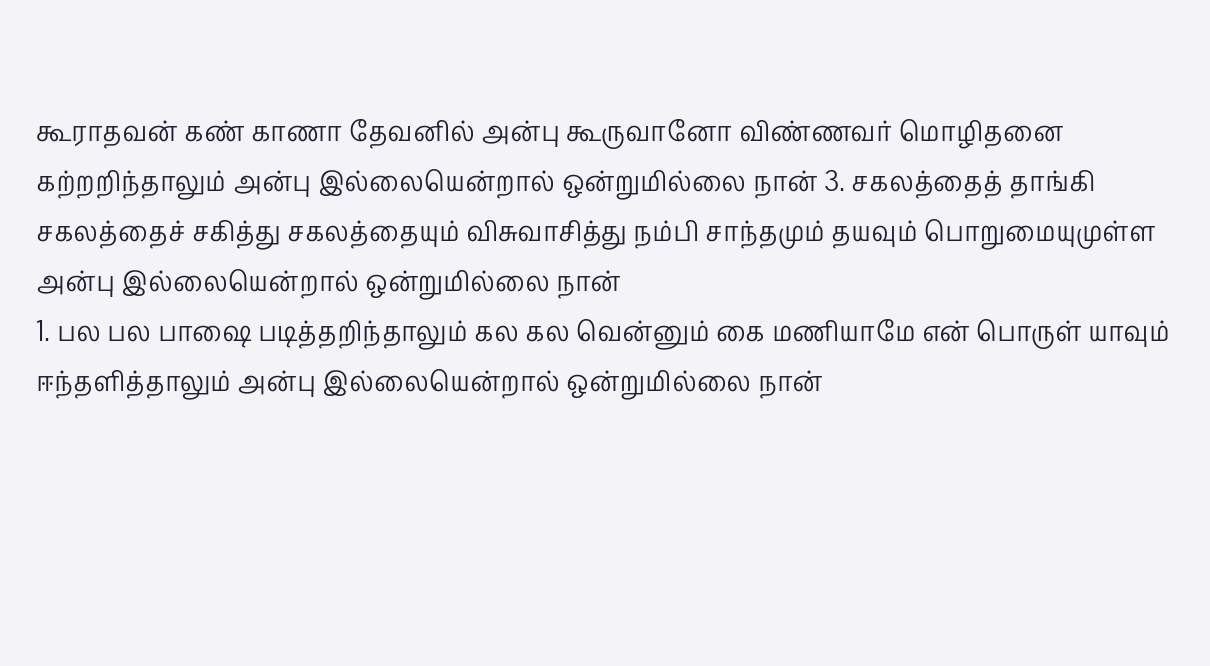கூராதவன் கண் காணா தேவனில் அன்பு கூருவானோ விண்ணவர் மொழிதனை கற்றறிந்தாலும் அன்பு இல்லையென்றால் ஒன்றுமில்லை நான் 3. சகலத்தைத் தாங்கி சகலத்தைச் சகித்து சகலத்தையும் விசுவாசித்து நம்பி சாந்தமும் தயவும் பொறுமையுமுள்ள அன்பு இல்லையென்றால் ஒன்றுமில்லை நான்
1. பல பல பாஷை படித்தறிந்தாலும் கல கல வென்னும் கை மணியாமே என் பொருள் யாவும் ஈந்தளித்தாலும் அன்பு இல்லையென்றால் ஒன்றுமில்லை நான்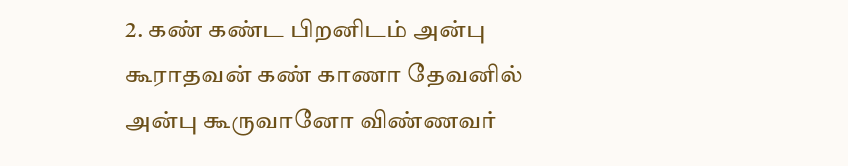2. கண் கண்ட பிறனிடம் அன்பு கூராதவன் கண் காணா தேவனில் அன்பு கூருவானோ விண்ணவர்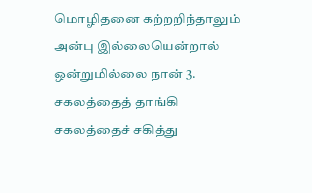மொழிதனை கற்றறிந்தாலும் அன்பு இல்லையென்றால் ஒன்றுமில்லை நான் 3. சகலத்தைத் தாங்கி சகலத்தைச் சகித்து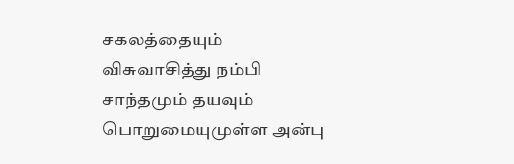சகலத்தையும் விசுவாசித்து நம்பி சாந்தமும் தயவும் பொறுமையுமுள்ள அன்பு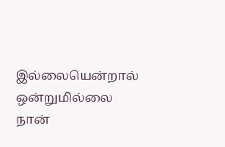இல்லையென்றால் ஒன்றுமில்லை நான்